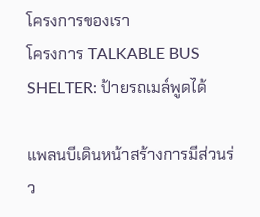โครงการของเรา
โครงการ TALKABLE BUS SHELTER: ป้ายรถเมล์พูดได้

แพลนบีเดินหน้าสร้างการมีส่วนร่ว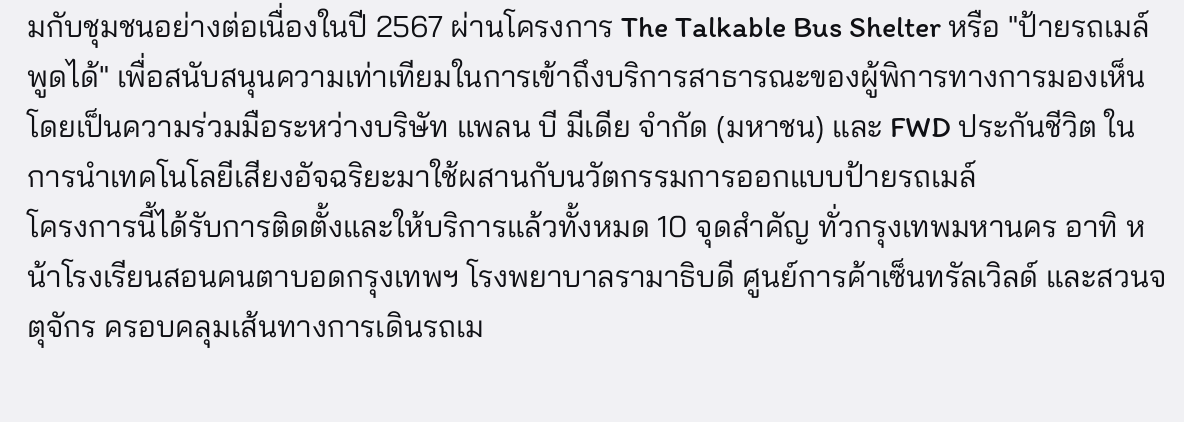มกับชุมชนอย่างต่อเนื่องในปี 2567 ผ่านโครงการ The Talkable Bus Shelter หรือ "ป้ายรถเมล์พูดได้" เพื่อสนับสนุนความเท่าเทียมในการเข้าถึงบริการสาธารณะของผู้พิการทางการมองเห็น โดยเป็นความร่วมมือระหว่างบริษัท แพลน บี มีเดีย จำกัด (มหาชน) และ FWD ประกันชีวิต ในการนำเทคโนโลยีเสียงอัจฉริยะมาใช้ผสานกับนวัตกรรมการออกแบบป้ายรถเมล์
โครงการนี้ได้รับการติดตั้งและให้บริการแล้วทั้งหมด 10 จุดสำคัญ ทั่วกรุงเทพมหานคร อาทิ หน้าโรงเรียนสอนคนตาบอดกรุงเทพฯ โรงพยาบาลรามาธิบดี ศูนย์การค้าเซ็นทรัลเวิลด์ และสวนจตุจักร ครอบคลุมเส้นทางการเดินรถเม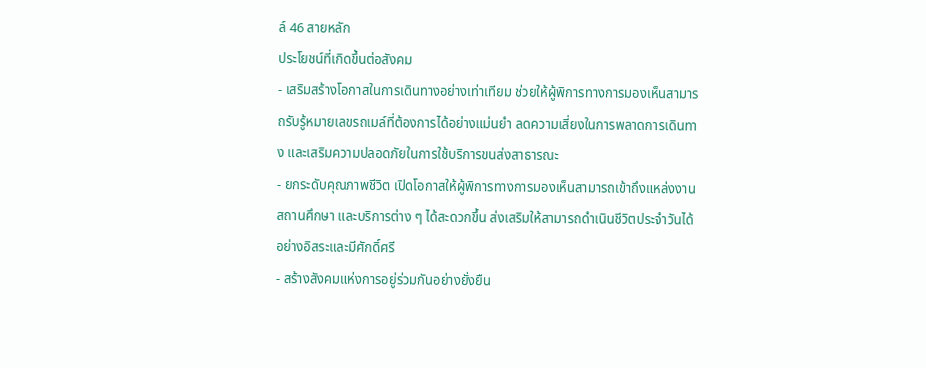ล์ 46 สายหลัก
ประโยชน์ที่เกิดขึ้นต่อสังคม
- เสริมสร้างโอกาสในการเดินทางอย่างเท่าเทียม ช่วยให้ผู้พิการทางการมองเห็นสามารถรับรู้หมายเลขรถเมล์ที่ต้องการได้อย่างแม่นยำ ลดความเสี่ยงในการพลาดการเดินทาง และเสริมความปลอดภัยในการใช้บริการขนส่งสาธารณะ
- ยกระดับคุณภาพชีวิต เปิดโอกาสให้ผู้พิการทางการมองเห็นสามารถเข้าถึงแหล่งงาน สถานศึกษา และบริการต่าง ๆ ได้สะดวกขึ้น ส่งเสริมให้สามารถดำเนินชีวิตประจำวันได้อย่างอิสระและมีศักดิ์ศรี
- สร้างสังคมแห่งการอยู่ร่วมกันอย่างยั่งยืน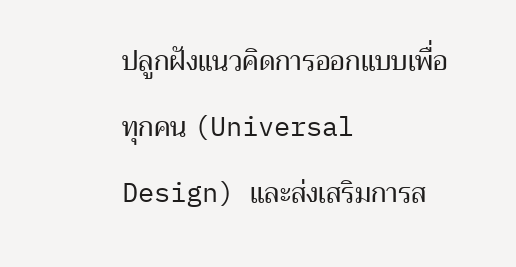ปลูกฝังแนวคิดการออกแบบเพื่อทุกคน (Universal Design) และส่งเสริมการส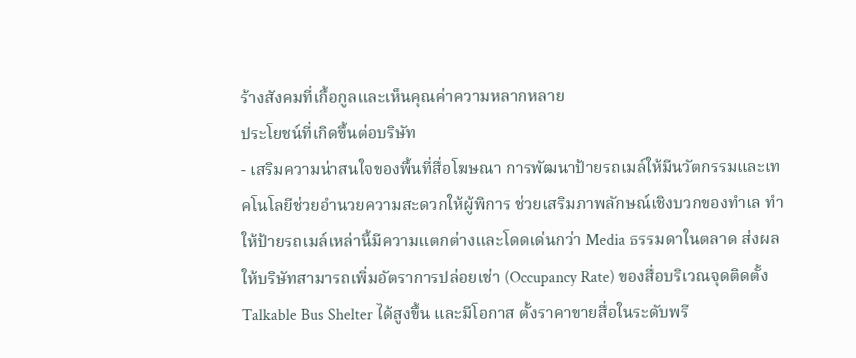ร้างสังคมที่เกื้อกูลและเห็นคุณค่าความหลากหลาย
ประโยชน์ที่เกิดขึ้นต่อบริษัท
- เสริมความน่าสนใจของพื้นที่สื่อโฆษณา การพัฒนาป้ายรถเมล์ให้มีนวัตกรรมและเทคโนโลยีช่วยอำนวยความสะดวกให้ผู้พิการ ช่วยเสริมภาพลักษณ์เชิงบวกของทำเล ทำให้ป้ายรถเมล์เหล่านี้มีความแตกต่างและโดดเด่นกว่า Media ธรรมดาในตลาด ส่งผลให้บริษัทสามารถเพิ่มอัตราการปล่อยเช่า (Occupancy Rate) ของสื่อบริเวณจุดติดตั้ง Talkable Bus Shelter ได้สูงขึ้น และมีโอกาส ตั้งราคาขายสื่อในระดับพรี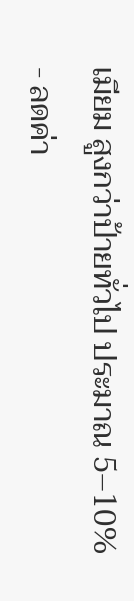เมียม สูงกว่าป้ายทั่วไป ประมาณ 5–10%
- ลดค่า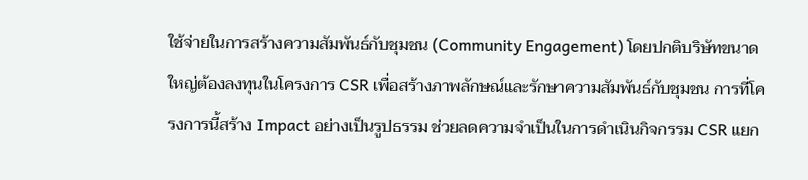ใช้จ่ายในการสร้างความสัมพันธ์กับชุมชน (Community Engagement) โดยปกติบริษัทขนาดใหญ่ต้องลงทุนในโครงการ CSR เพื่อสร้างภาพลักษณ์และรักษาความสัมพันธ์กับชุมชน การที่โครงการนี้สร้าง Impact อย่างเป็นรูปธรรม ช่วยลดความจำเป็นในการดำเนินกิจกรรม CSR แยก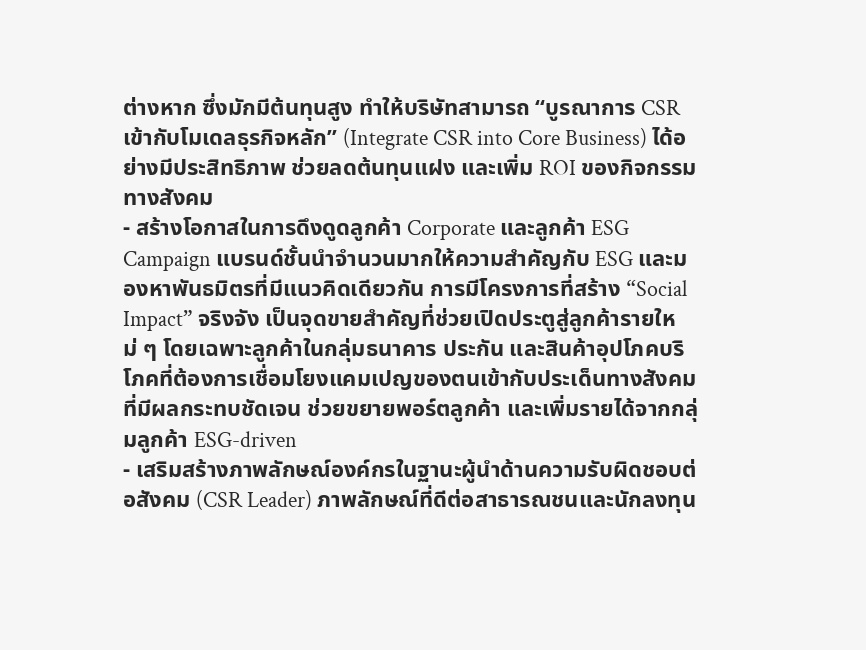ต่างหาก ซึ่งมักมีต้นทุนสูง ทำให้บริษัทสามารถ “บูรณาการ CSR เข้ากับโมเดลธุรกิจหลัก” (Integrate CSR into Core Business) ได้อย่างมีประสิทธิภาพ ช่วยลดต้นทุนแฝง และเพิ่ม ROI ของกิจกรรมทางสังคม
- สร้างโอกาสในการดึงดูดลูกค้า Corporate และลูกค้า ESG Campaign แบรนด์ชั้นนำจำนวนมากให้ความสำคัญกับ ESG และมองหาพันธมิตรที่มีแนวคิดเดียวกัน การมีโครงการที่สร้าง “Social Impact” จริงจัง เป็นจุดขายสำคัญที่ช่วยเปิดประตูสู่ลูกค้ารายใหม่ ๆ โดยเฉพาะลูกค้าในกลุ่มธนาคาร ประกัน และสินค้าอุปโภคบริโภคที่ต้องการเชื่อมโยงแคมเปญของตนเข้ากับประเด็นทางสังคมที่มีผลกระทบชัดเจน ช่วยขยายพอร์ตลูกค้า และเพิ่มรายได้จากกลุ่มลูกค้า ESG-driven
- เสริมสร้างภาพลักษณ์องค์กรในฐานะผู้นำด้านความรับผิดชอบต่อสังคม (CSR Leader) ภาพลักษณ์ที่ดีต่อสาธารณชนและนักลงทุน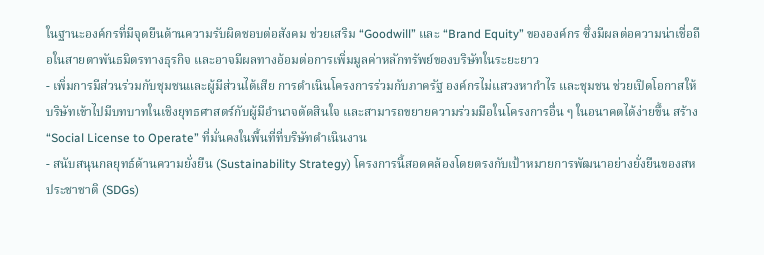ในฐานะองค์กรที่มีจุดยืนด้านความรับผิดชอบต่อสังคม ช่วยเสริม “Goodwill” และ “Brand Equity” ขององค์กร ซึ่งมีผลต่อความน่าเชื่อถือในสายตาพันธมิตรทางธุรกิจ และอาจมีผลทางอ้อมต่อการเพิ่มมูลค่าหลักทรัพย์ของบริษัทในระยะยาว
- เพิ่มการมีส่วนร่วมกับชุมชนและผู้มีส่วนได้เสีย การดำเนินโครงการร่วมกับภาครัฐ องค์กรไม่แสวงหากำไร และชุมชน ช่วยเปิดโอกาสให้บริษัทเข้าไปมีบทบาทในเชิงยุทธศาสตร์กับผู้มีอำนาจตัดสินใจ และสามารถขยายความร่วมมือในโครงการอื่น ๆ ในอนาคตได้ง่ายขึ้น สร้าง “Social License to Operate” ที่มั่นคงในพื้นที่ที่บริษัทดำเนินงาน
- สนับสนุนกลยุทธ์ด้านความยั่งยืน (Sustainability Strategy) โครงการนี้สอดคล้องโดยตรงกับเป้าหมายการพัฒนาอย่างยั่งยืนของสหประชาชาติ (SDGs)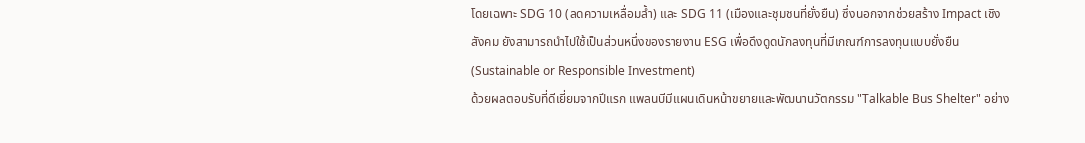โดยเฉพาะ SDG 10 (ลดความเหลื่อมล้ำ) และ SDG 11 (เมืองและชุมชนที่ยั่งยืน) ซึ่งนอกจากช่วยสร้าง Impact เชิงสังคม ยังสามารถนำไปใช้เป็นส่วนหนึ่งของรายงาน ESG เพื่อดึงดูดนักลงทุนที่มีเกณฑ์การลงทุนแบบยั่งยืน (Sustainable or Responsible Investment)
ด้วยผลตอบรับที่ดีเยี่ยมจากปีแรก แพลนบีมีแผนเดินหน้าขยายและพัฒนานวัตกรรม "Talkable Bus Shelter" อย่าง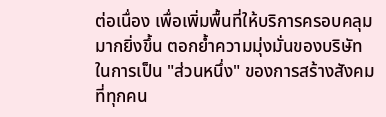ต่อเนื่อง เพื่อเพิ่มพื้นที่ให้บริการครอบคลุมมากยิ่งขึ้น ตอกย้ำความมุ่งมั่นของบริษัทในการเป็น "ส่วนหนึ่ง" ของการสร้างสังคมที่ทุกคน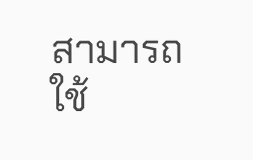สามารถใช้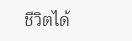ชีวิตได้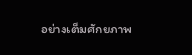อย่างเต็มศักยภาพ